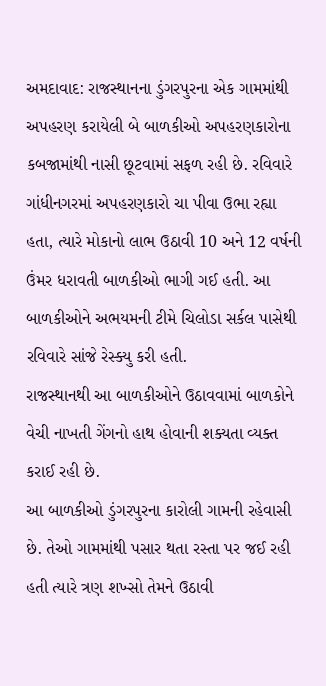અમદાવાદ: રાજસ્થાનના ડુંગરપુરના એક ગામમાંથી અપહરણ કરાયેલી બે બાળકીઓ અપહરણકારોના કબજામાંથી નાસી છૂટવામાં સફળ રહી છે. રવિવારે ગાંધીનગરમાં અપહરણકારો ચા પીવા ઉભા રહ્યા હતા, ત્યારે મોકાનો લાભ ઉઠાવી 10 અને 12 વર્ષની ઉંમર ધરાવતી બાળકીઓ ભાગી ગઈ હતી. આ બાળકીઓને અભયમની ટીમે ચિલોડા સર્કલ પાસેથી રવિવારે સાંજે રેસ્ક્યુ કરી હતી.
રાજસ્થાનથી આ બાળકીઓને ઉઠાવવામાં બાળકોને વેચી નાખતી ગેંગનો હાથ હોવાની શક્યતા વ્યક્ત કરાઈ રહી છે.
આ બાળકીઓ ડુંગરપુરના કારોલી ગામની રહેવાસી છે. તેઓ ગામમાંથી પસાર થતા રસ્તા પર જઈ રહી હતી ત્યારે ત્રણ શખ્સો તેમને ઉઠાવી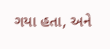ગયા હતા, અને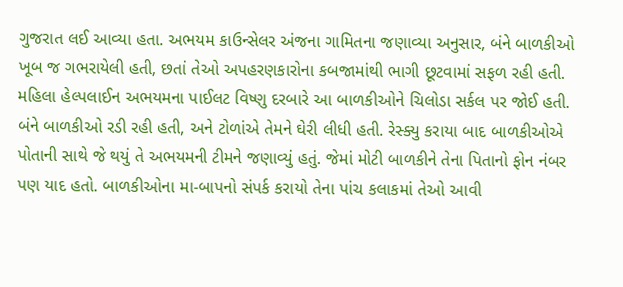ગુજરાત લઈ આવ્યા હતા. અભયમ કાઉન્સેલર અંજના ગામિતના જણાવ્યા અનુસાર, બંને બાળકીઓ ખૂબ જ ગભરાયેલી હતી, છતાં તેઓ અપહરણકારોના કબજામાંથી ભાગી છૂટવામાં સફળ રહી હતી.
મહિલા હેલ્પલાઈન અભયમના પાઈલટ વિષ્ણુ દરબારે આ બાળકીઓને ચિલોડા સર્કલ પર જોઈ હતી. બંને બાળકીઓ રડી રહી હતી, અને ટોળાંએ તેમને ઘેરી લીધી હતી. રેસ્ક્યુ કરાયા બાદ બાળકીઓએ પોતાની સાથે જે થયું તે અભયમની ટીમને જણાવ્યું હતું. જેમાં મોટી બાળકીને તેના પિતાનો ફોન નંબર પણ યાદ હતો. બાળકીઓના મા-બાપનો સંપર્ક કરાયો તેના પાંચ કલાકમાં તેઓ આવી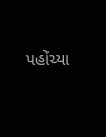પહોંચ્યા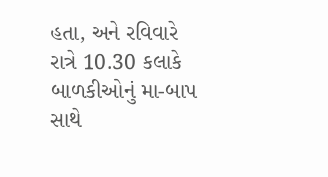હતા, અને રવિવારે રાત્રે 10.30 કલાકે બાળકીઓનું મા-બાપ સાથે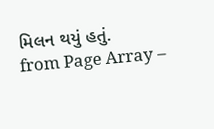મિલન થયું હતું.
from Page Array –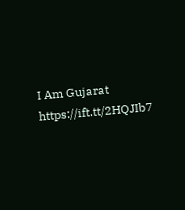I Am Gujarat https://ift.tt/2HQJIb7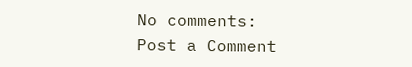No comments:
Post a Comment